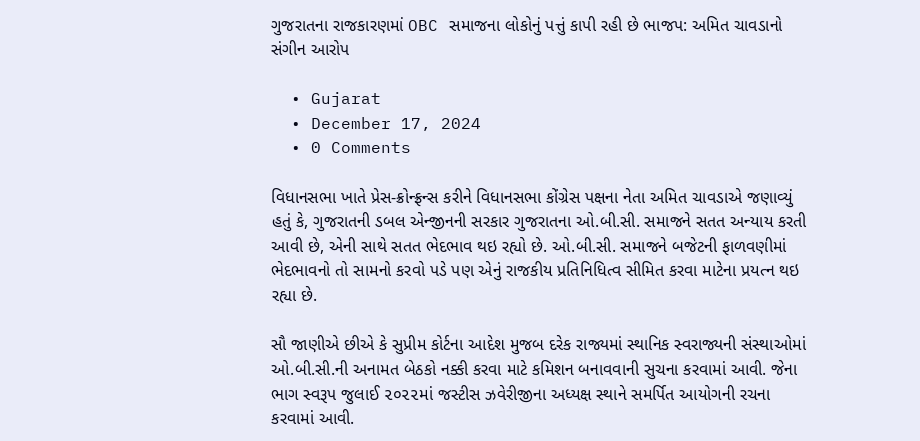ગુજરાતના રાજકારણમાં OBC સમાજના લોકોનું પત્તું કાપી રહી છે ભાજપ: અમિત ચાવડાનો સંગીન આરોપ

  • Gujarat
  • December 17, 2024
  • 0 Comments

વિધાનસભા ખાતે પ્રેસ-ક્રોન્ફ્રન્સ કરીને વિધાનસભા કોંગ્રેસ પક્ષના નેતા અમિત ચાવડાએ જણાવ્યું હતું કે, ગુજરાતની ડબલ એન્જીનની સરકાર ગુજરાતના ઓ.બી.સી. સમાજને સતત અન્યાય કરતી આવી છે, એની સાથે સતત ભેદભાવ થઇ રહ્યો છે. ઓ.બી.સી. સમાજને બજેટની ફાળવણીમાં ભેદભાવનો તો સામનો કરવો પડે પણ એનું રાજકીય પ્રતિનિધિત્વ સીમિત કરવા માટેના પ્રયત્ન થઇ રહ્યા છે.

સૌ જાણીએ છીએ કે સુપ્રીમ કોર્ટના આદેશ મુજબ દરેક રાજ્યમાં સ્થાનિક સ્વરાજ્યની સંસ્થાઓમાં ઓ.બી.સી.ની અનામત બેઠકો નક્કી કરવા માટે કમિશન બનાવવાની સુચના કરવામાં આવી. જેના ભાગ સ્વરૂપ જુલાઈ ૨૦૨૨માં જસ્ટીસ ઝવેરીજીના અધ્યક્ષ સ્થાને સમર્પિત આયોગની રચના કરવામાં આવી.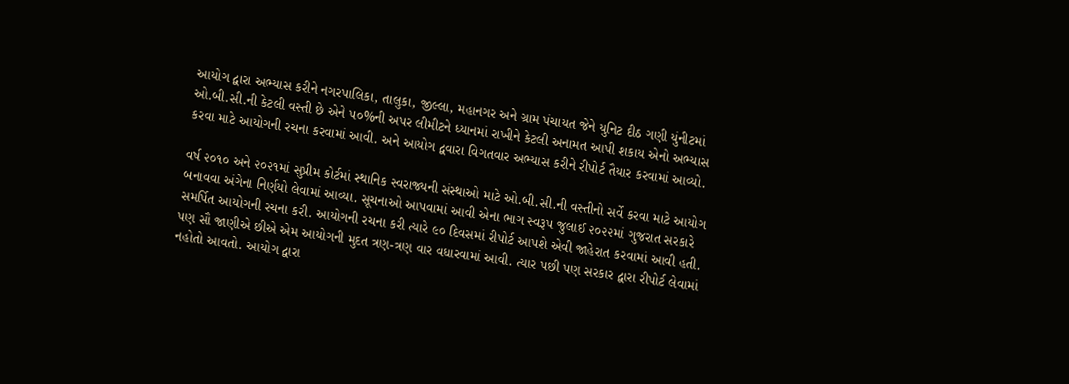આયોગ દ્વારા અભ્યાસ કરીને નગરપાલિકા, તાલુકા, જીલ્લા, મહાનગર અને ગ્રામ પંચાયત જેને યુનિટ દીઠ ગણી યુંનીટમાં ઓ.બી.સી.ની કેટલી વસ્તી છે એને ૫૦%ની અપર લીમીટને ધ્યાનમાં રાખીને કેટલી અનામત આપી શકાય એનો અભ્યાસ કરવા માટે આયોગની રચના કરવામાં આવી. અને આયોગ દ્વવારા વિગતવાર અભ્યાસ કરીને રીપોર્ટ તૈયાર કરવામાં આવ્યો.

વર્ષ ૨૦૧૦ અને ૨૦૨૧માં સુપ્રીમ કોર્ટમાં સ્થાનિક સ્વરાજ્યની સંસ્થાઓ માટે ઓ.બી.સી.ની વસ્તીનો સર્વે કરવા માટે આયોગ બનાવવા અંગેના નિર્ણયો લેવામાં આવ્યા. સૂચનાઓ આપવામાં આવી એના ભાગ સ્વરૂપ જુલાઈ ૨૦૨૨માં ગુજરાત સરકારે સમર્પિત આયોગની રચના કરી. આયોગની રચના કરી ત્યારે ૯૦ દિવસમાં રીપોર્ટ આપશે એવી જાહેરાત કરવામાં આવી હતી.
પણ સૌ જાણીએ છીએ એમ આયોગની મુદત ત્રણ-ત્રણ વાર વધારવામાં આવી. ત્યાર પછી પણ સરકાર દ્વારા રીપોર્ટ લેવામાં નહોતો આવતો. આયોગ દ્વારા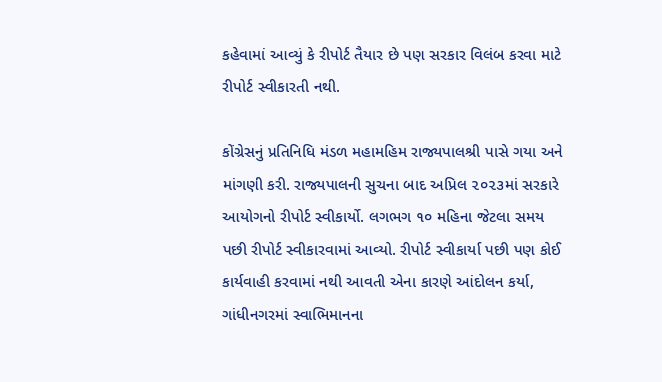કહેવામાં આવ્યું કે રીપોર્ટ તૈયાર છે પણ સરકાર વિલંબ કરવા માટે રીપોર્ટ સ્વીકારતી નથી.

કોંગ્રેસનું પ્રતિનિધિ મંડળ મહામહિમ રાજ્યપાલશ્રી પાસે ગયા અને માંગણી કરી. રાજ્યપાલની સુચના બાદ અપ્રિલ ૨૦૨૩માં સરકારે આયોગનો રીપોર્ટ સ્વીકાર્યો. લગભગ ૧૦ મહિના જેટલા સમય પછી રીપોર્ટ સ્વીકારવામાં આવ્યો. રીપોર્ટ સ્વીકાર્યા પછી પણ કોઈ કાર્યવાહી કરવામાં નથી આવતી એના કારણે આંદોલન કર્યા, ગાંધીનગરમાં સ્વાભિમાનના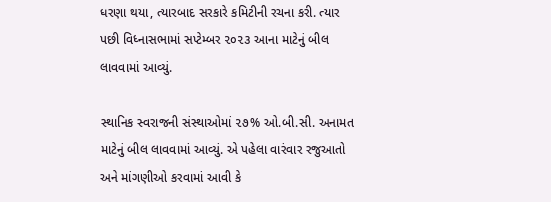ધરણા થયા, ત્યારબાદ સરકારે કમિટીની રચના કરી. ત્યાર પછી વિધ્નાસભામાં સપ્ટેમ્બર ૨૦૨૩ આના માટેનું બીલ લાવવામાં આવ્યું.

સ્થાનિક સ્વરાજની સંસ્થાઓમાં ૨૭% ઓ.બી.સી. અનામત માટેનું બીલ લાવવામાં આવ્યું. એ પહેલા વારંવાર રજુઆતો અને માંગણીઓ કરવામાં આવી કે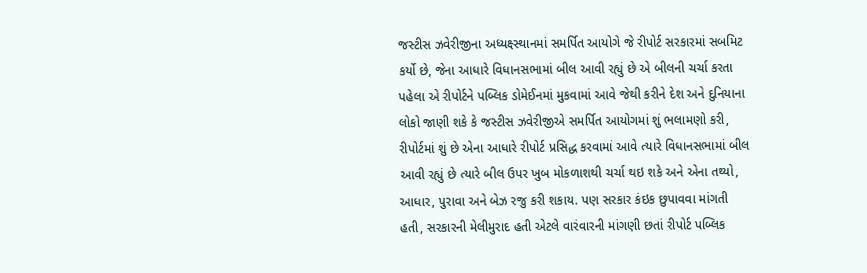જસ્ટીસ ઝવેરીજીના અધ્યક્ષ્સ્થાનમાં સમર્પિત આયોગે જે રીપોર્ટ સરકારમાં સબમિટ કર્યો છે, જેના આધારે વિધાનસભામાં બીલ આવી રહ્યું છે એ બીલની ચર્ચા કરતા પહેલા એ રીપોર્ટને પબ્લિક ડોમેઈનમાં મુકવામાં આવે જેથી કરીને દેશ અને દુનિયાના લોકો જાણી શકે કે જસ્ટીસ ઝવેરીજીએ સમર્પિત આયોગમાં શું ભલામણો કરી, રીપોર્ટમાં શું છે એના આધારે રીપોર્ટ પ્રસિદ્ધ કરવામાં આવે ત્યારે વિધાનસભામાં બીલ આવી રહ્યું છે ત્યારે બીલ ઉપર ખુબ મોકળાશથી ચર્ચા થઇ શકે અને એના તથ્યો, આધાર, પુરાવા અને બેઝ રજુ કરી શકાય. પણ સરકાર કંઇક છુપાવવા માંગતી હતી, સરકારની મેલીમુરાદ હતી એટલે વારંવારની માંગણી છતાં રીપોર્ટ પબ્લિક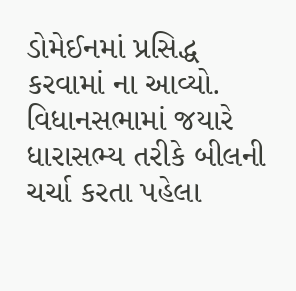ડોમેઈનમાં પ્રસિદ્ધ કરવામાં ના આવ્યો. વિધાનસભામાં જયારે ધારાસભ્ય તરીકે બીલની ચર્ચા કરતા પહેલા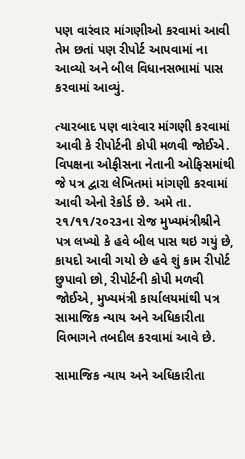પણ વારંવાર માંગણીઓ કરવામાં આવી તેમ છતાં પણ રીપોર્ટ આપવામાં ના આવ્યો અને બીલ વિધાનસભામાં પાસ કરવામાં આવ્યું.

ત્યારબાદ પણ વારંવાર માંગણી કરવામાં આવી કે રીપોર્ટની કોપી મળવી જોઈએ. વિપક્ષના ઓફીસના નેતાની ઓફિસમાંથી જે પત્ર દ્વારા લેખિતમાં માંગણી કરવામાં આવી એનો રેકોર્ડ છે. અમે તા. ૨૧/૧૧/૨૦૨૩ના રોજ મુખ્યમંત્રીશ્રીને પત્ર લખ્યો કે હવે બીલ પાસ થઇ ગયું છે, કાયદો આવી ગયો છે હવે શું કામ રીપોર્ટ છુપાવો છો, રીપોર્ટની કોપી મળવી જોઈએ, મુખ્યમંત્રી કાર્યાલયમાંથી પત્ર સામાજિક ન્યાય અને અધિકારીતા વિભાગને તબદીલ કરવામાં આવે છે.

સામાજિક ન્યાય અને અધિકારીતા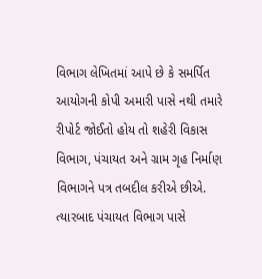વિભાગ લેખિતમાં આપે છે કે સમર્પિત આયોગની કોપી અમારી પાસે નથી તમારે રીપોર્ટ જોઈતો હોય તો શહેરી વિકાસ વિભાગ, પંચાયત અને ગ્રામ ગૃહ નિર્માણ વિભાગને પત્ર તબદીલ કરીએ છીએ. ત્યારબાદ પંચાયત વિભાગ પાસે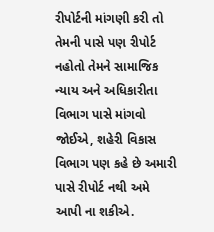રીપોર્ટની માંગણી કરી તો તેમની પાસે પણ રીપોર્ટ નહોતો તેમને સામાજિક ન્યાય અને અધિકારીતા વિભાગ પાસે માંગવો જોઈએ, શહેરી વિકાસ વિભાગ પણ કહે છે અમારી પાસે રીપોર્ટ નથી અમે આપી ના શકીએ.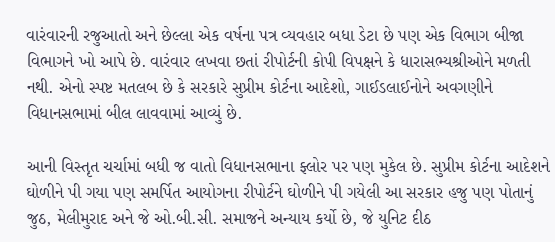વારંવારની રજુઆતો અને છેલ્લા એક વર્ષના પત્ર વ્યવહાર બધા ડેટા છે પણ એક વિભાગ બીજા વિભાગને ખો આપે છે. વારંવાર લખવા છતાં રીપોર્ટની કોપી વિપક્ષને કે ધારાસભ્યશ્રીઓને મળતી નથી. એનો સ્પષ્ટ મતલબ છે કે સરકારે સુપ્રીમ કોર્ટના આદેશો, ગાઈડલાઈનોને અવગણીને વિધાનસભામાં બીલ લાવવામાં આવ્યું છે.

આની વિસ્તૃત ચર્ચામાં બધી જ વાતો વિધાનસભાના ફ્લોર પર પણ મુકેલ છે. સુપ્રીમ કોર્ટના આદેશને ઘોળીને પી ગયા પણ સમર્પિત આયોગના રીપોર્ટને ઘોળીને પી ગયેલી આ સરકાર હજુ પણ પોતાનું જુઠ, મેલીમુરાદ અને જે ઓ.બી.સી. સમાજને અન્યાય કર્યો છે, જે યુનિટ દીઠ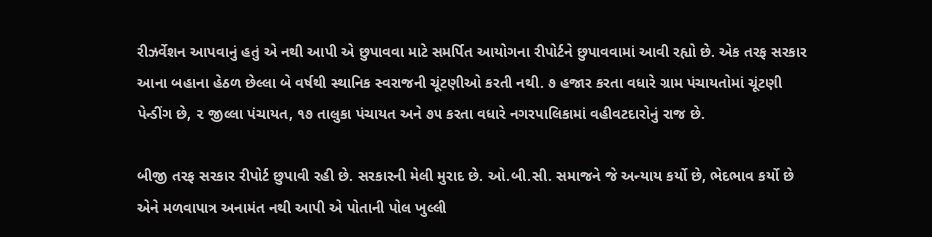રીઝર્વેશન આપવાનું હતું એ નથી આપી એ છુપાવવા માટે સમર્પિત આયોગના રીપોર્ટને છુપાવવામાં આવી રહ્યો છે. એક તરફ સરકાર આના બહાના હેઠળ છેલ્લા બે વર્ષથી સ્થાનિક સ્વરાજની ચૂંટણીઓ કરતી નથી. ૭ હજાર કરતા વધારે ગ્રામ પંચાયતોમાં ચૂંટણી પેન્ડીંગ છે, ૨ જીલ્લા પંચાયત, ૧૭ તાલુકા પંચાયત અને ૭૫ કરતા વધારે નગરપાલિકામાં વહીવટદારોનું રાજ છે.

બીજી તરફ સરકાર રીપોર્ટ છુપાવી રહી છે. સરકારની મેલી મુરાદ છે. ઓ.બી.સી. સમાજને જે અન્યાય કર્યો છે, ભેદભાવ કર્યો છે એને મળવાપાત્ર અનામંત નથી આપી એ પોતાની પોલ ખુલ્લી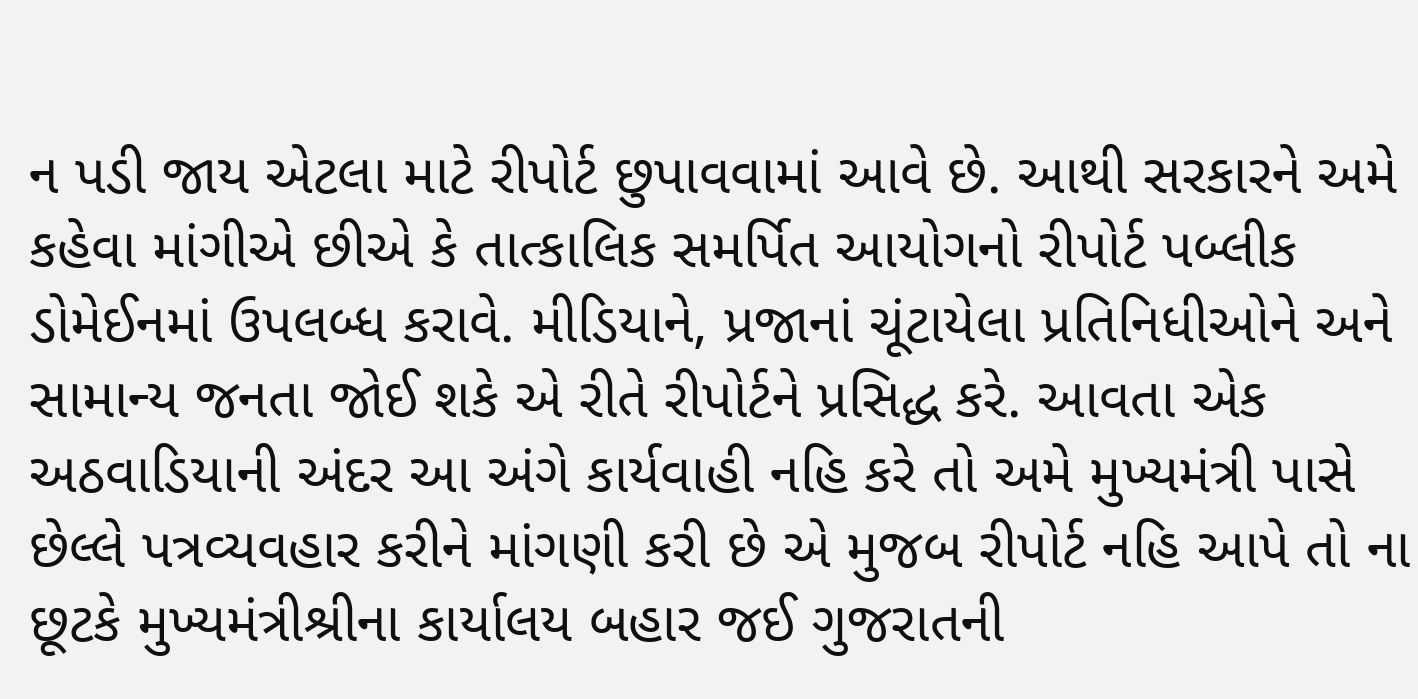ન પડી જાય એટલા માટે રીપોર્ટ છુપાવવામાં આવે છે. આથી સરકારને અમે કહેવા માંગીએ છીએ કે તાત્કાલિક સમર્પિત આયોગનો રીપોર્ટ પબ્લીક ડોમેઈનમાં ઉપલબ્ધ કરાવે. મીડિયાને, પ્રજાનાં ચૂંટાયેલા પ્રતિનિધીઓને અને સામાન્ય જનતા જોઈ શકે એ રીતે રીપોર્ટને પ્રસિદ્ધ કરે. આવતા એક અઠવાડિયાની અંદર આ અંગે કાર્યવાહી નહિ કરે તો અમે મુખ્યમંત્રી પાસે છેલ્લે પત્રવ્યવહાર કરીને માંગણી કરી છે એ મુજબ રીપોર્ટ નહિ આપે તો ના છૂટકે મુખ્યમંત્રીશ્રીના કાર્યાલય બહાર જઈ ગુજરાતની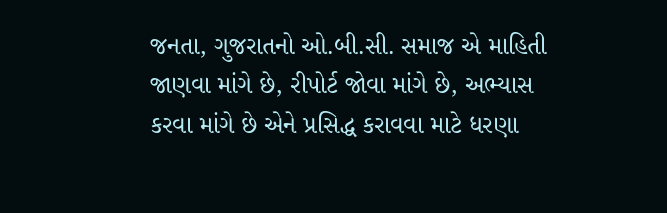જનતા, ગુજરાતનો ઓ.બી.સી. સમાજ એ માહિતી જાણવા માંગે છે, રીપોર્ટ જોવા માંગે છે, અભ્યાસ કરવા માંગે છે એને પ્રસિદ્ધ કરાવવા માટે ધરણા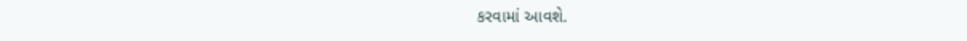કરવામાં આવશે.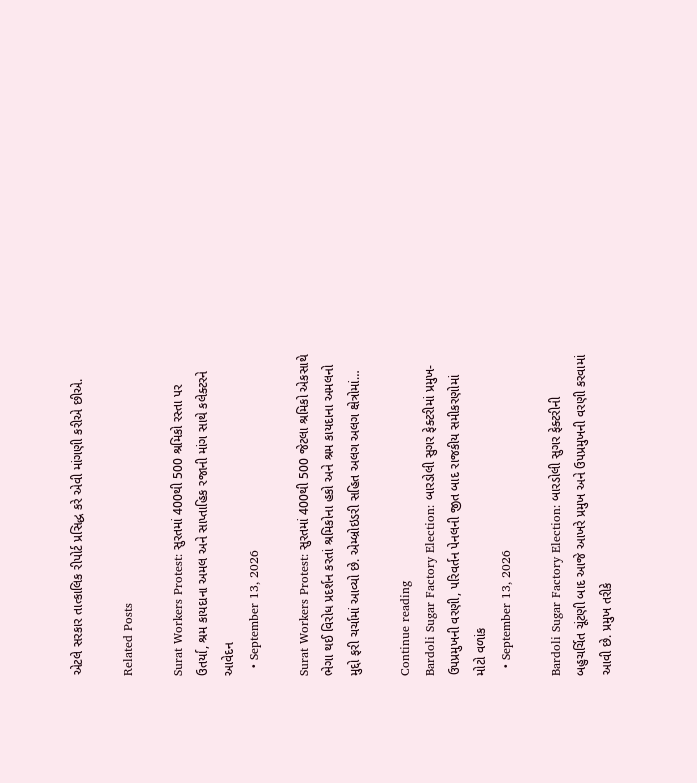એટલે સરકાર તાત્કાલિક રીપોર્ટ પ્રસિદ્ધ કરે એવી માંગણી કરીએ છીએ.

Related Posts

Surat Workers Protest: સુરતમાં 400થી 500 શ્રમિકો રસ્તા પર ઉતર્યા, શ્રમ કાયદાના અમલ અને સાપ્તાહિક રજાની માંગ સાથે કલેક્ટરને આવેદન
  • September 13, 2026

Surat Workers Protest: સુરતમાં 400થી 500 જેટલા શ્રમિકો એકસાથે ભેગા થઈ વિરોધ પ્રદર્શન કરતાં શ્રમિકોના હકો અને શ્રમ કાયદાના અમલનો મુદ્દો ફરી ચર્ચામાં આવ્યો છે. એમ્બ્રોઇડરી સહિત અલગ અલગ ક્ષેત્રોમાં…

Continue reading
Bardoli Sugar Factory Election: બારડોલી સુગર ફેક્ટરીમાં પ્રમુખ-ઉપપ્રમુખની વરણી, પરિવર્તન પેનલની જીત બાદ રાજકીય સમીકરણોમાં મોટો વળાંક
  • September 13, 2026

Bardoli Sugar Factory Election: બારડોલી સુગર ફેક્ટરીની બહુચર્ચિત ચૂંટણી બાદ આજે આખરે પ્રમુખ અને ઉપપ્રમુખની વરણી કરવામાં આવી છે. પ્રમુખ તરીકે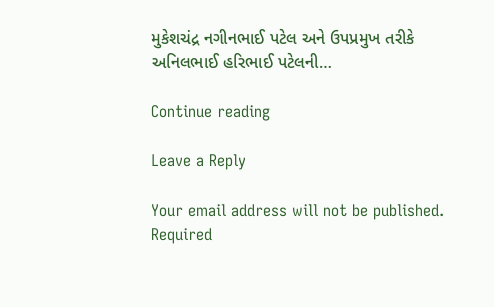મુકેશચંદ્ર નગીનભાઈ પટેલ અને ઉપપ્રમુખ તરીકે અનિલભાઈ હરિભાઈ પટેલની…

Continue reading

Leave a Reply

Your email address will not be published. Required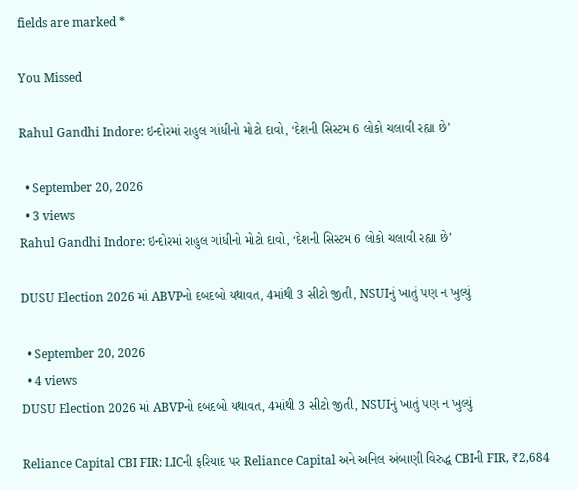fields are marked *

You Missed

Rahul Gandhi Indore: ઇન્દોરમાં રાહુલ ગાંધીનો મોટો દાવો, ‘દેશની સિસ્ટમ 6 લોકો ચલાવી રહ્યા છે’

  • September 20, 2026
  • 3 views
Rahul Gandhi Indore: ઇન્દોરમાં રાહુલ ગાંધીનો મોટો દાવો, ‘દેશની સિસ્ટમ 6 લોકો ચલાવી રહ્યા છે’

DUSU Election 2026 માં ABVPનો દબદબો યથાવત, 4માંથી 3 સીટો જીતી, NSUIનું ખાતું પણ ન ખુલ્યું

  • September 20, 2026
  • 4 views
DUSU Election 2026 માં ABVPનો દબદબો યથાવત, 4માંથી 3 સીટો જીતી, NSUIનું ખાતું પણ ન ખુલ્યું

Reliance Capital CBI FIR: LICની ફરિયાદ પર Reliance Capital અને અનિલ અંબાણી વિરુદ્ધ CBIની FIR, ₹2,684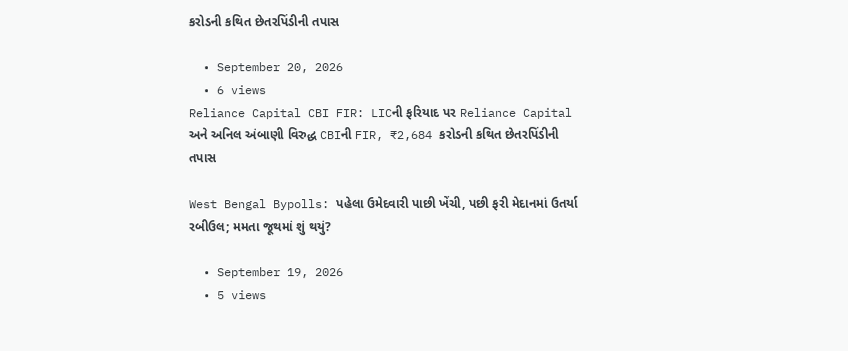કરોડની કથિત છેતરપિંડીની તપાસ

  • September 20, 2026
  • 6 views
Reliance Capital CBI FIR: LICની ફરિયાદ પર Reliance Capital અને અનિલ અંબાણી વિરુદ્ધ CBIની FIR, ₹2,684 કરોડની કથિત છેતરપિંડીની તપાસ

West Bengal Bypolls: પહેલા ઉમેદવારી પાછી ખેંચી, પછી ફરી મેદાનમાં ઉતર્યા રબીઉલ; મમતા જૂથમાં શું થયું?

  • September 19, 2026
  • 5 views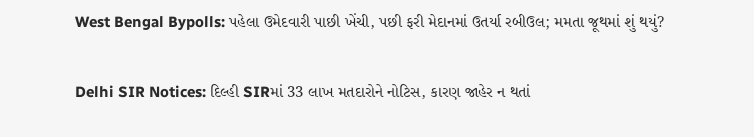West Bengal Bypolls: પહેલા ઉમેદવારી પાછી ખેંચી, પછી ફરી મેદાનમાં ઉતર્યા રબીઉલ; મમતા જૂથમાં શું થયું?

Delhi SIR Notices: દિલ્હી SIRમાં 33 લાખ મતદારોને નોટિસ, કારણ જાહેર ન થતાં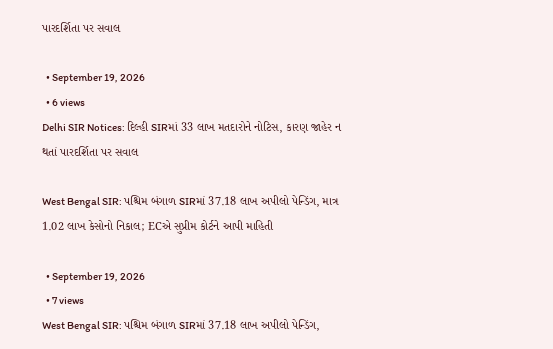પારદર્શિતા પર સવાલ

  • September 19, 2026
  • 6 views
Delhi SIR Notices: દિલ્હી SIRમાં 33 લાખ મતદારોને નોટિસ, કારણ જાહેર ન થતાં પારદર્શિતા પર સવાલ

West Bengal SIR: પશ્ચિમ બંગાળ SIRમાં 37.18 લાખ અપીલો પેન્ડિંગ, માત્ર 1.02 લાખ કેસોનો નિકાલ; ECએ સુપ્રીમ કોર્ટને આપી માહિતી

  • September 19, 2026
  • 7 views
West Bengal SIR: પશ્ચિમ બંગાળ SIRમાં 37.18 લાખ અપીલો પેન્ડિંગ,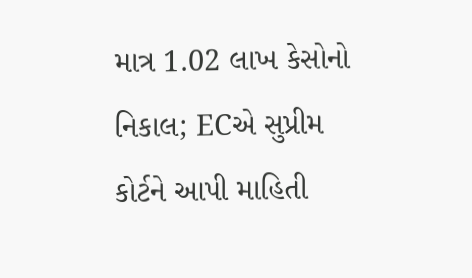માત્ર 1.02 લાખ કેસોનો નિકાલ; ECએ સુપ્રીમ કોર્ટને આપી માહિતી